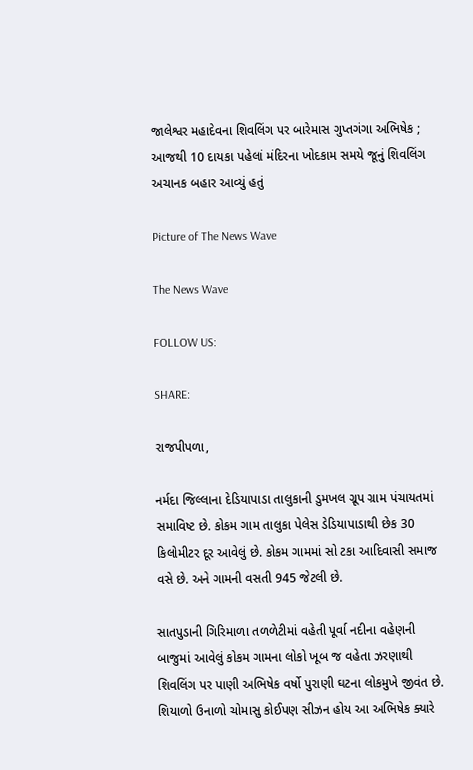જાલેશ્વર મહાદેવના શિવલિંગ પર બારેમાસ ગુપ્તગંગા અભિષેક ; આજથી 10 દાયકા પહેલાં મંદિરના ખોદકામ સમયે જૂનું શિવલિંગ અચાનક બહાર આવ્યું હતું

Picture of The News Wave

The News Wave

FOLLOW US:

SHARE:

રાજપીપળા,

નર્મદા જિલ્લાના દેડિયાપાડા તાલુકાની ડુમખલ ગ્રૂપ ગ્રામ પંચાયતમાં સમાવિષ્ટ છે. કોકમ ગામ તાલુકા પેલેસ ડેડિયાપાડાથી છેક 30 કિલોમીટર દૂર આવેલું છે. કોકમ ગામમાં સો ટકા આદિવાસી સમાજ વસે છે. અને ગામની વસતી 945 જેટલી છે.

સાતપુડાની ગિરિમાળા તળળેટીમાં વહેતી પૂર્વા નદીના વહેણની બાજુમાં આવેલું કોકમ ગામના લોકો ખૂબ જ વહેતા ઝરણાથી શિવલિંગ પર પાણી અભિષેક વર્ષો પુરાણી ઘટના લોકમુખે જીવંત છે. શિયાળો ઉનાળો ચોમાસુ કોઈપણ સીઝન હોય આ અભિષેક ક્યારે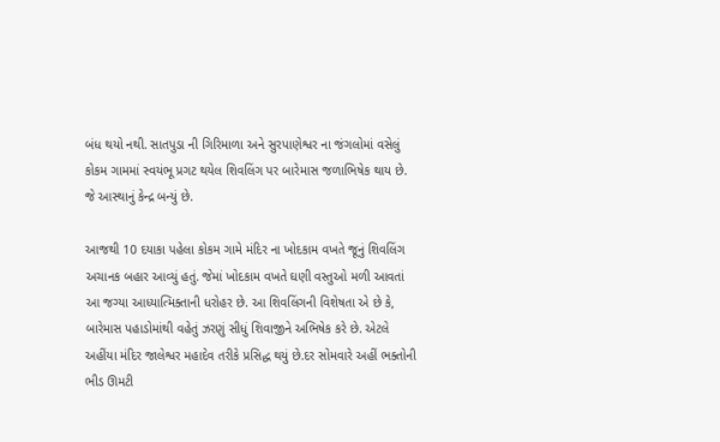બંધ થયો નથી. સાતપુડા ની ગિરિમાળા અને સુરપાણેશ્વર ના જંગલોમાં વસેલું કોકમ ગામમાં સ્વયંભૂ પ્રગટ થયેલ શિવલિંગ પર બારેમાસ જળાભિષેક થાય છે. જે આસ્થાનું કેન્દ્ર બન્યું છે.

આજથી 10 દયાકા પહેલા કોકમ ગામે મંદિર ના ખોદકામ વખતે જૂનું શિવલિંગ અચાનક બહાર આવ્યું હતું. જેમાં ખોદકામ વખતે ઘણી વસ્તુઓ મળી આવતાં આ જગ્યા આધ્યાત્મિક્તાની ધરોહર છે. આ શિવલિંગની વિશેષતા એ છે કે, બારેમાસ પહાડોમાંથી વહેતું ઝરણું સીધું શિવાજીને અભિષેક કરે છે. એટલે અહીંયા મંદિર જાલેશ્વર મહાદેવ તરીકે પ્રસિદ્ધ થયું છે.દર સોમવારે અહીં ભક્તોની ભીડ ઊમટી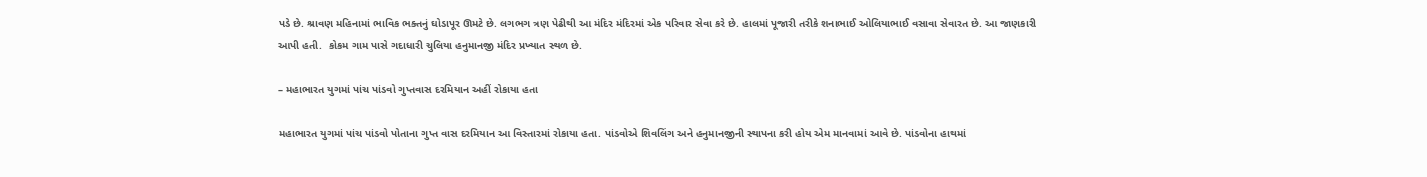પડે છે. શ્રાવણ મહિનામાં ભાવિક ભક્તનું ઘોડાપૂર ઊમટે છે. લગભગ ત્રણ પેઢીથી આ મંદિર મંદિરમાં એક પરિવાર સેવા કરે છે. હાલમાં પૂજારી તરીકે શનાભાઈ ઓલિયાભાઈ વસાવા સેવારત છે. આ જાણકારી આપી હતી.  કોકમ ગામ પાસે ગદાધારી ચુલિયા હનુમાનજી મંદિર પ્રખ્યાત સ્થળ છે.

– મહાભારત યુગમાં પાંચ પાંડવો ગુપ્તવાસ દરમિયાન અહીં રોકાયા હતા

મહાભારત યુગમાં પાંચ પાંડવો પોતાના ગુપ્ત વાસ દરમિયાન આ વિસ્તારમાં રોકાયા હતા. પાંડવોએ શિવલિંગ અને હનુમાનજીની સ્થાપના કરી હોય એમ માનવામાં આવે છે. પાંડવોના હાથમાં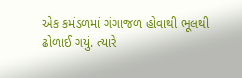એક કમંડળમાં ગંગાજળ હોવાથી ભૂલથી ઢોળાઈ ગયું. ત્યારે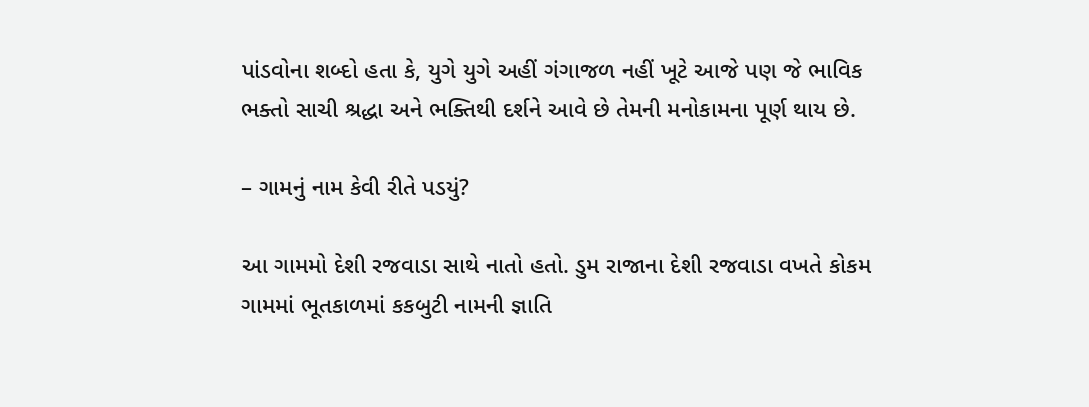પાંડવોના શબ્દો હતા કે, યુગે યુગે અહીં ગંગાજળ નહીં ખૂટે આજે પણ જે ભાવિક ભક્તો સાચી શ્રદ્ધા અને ભક્તિથી દર્શને આવે છે તેમની મનોકામના પૂર્ણ થાય છે.

– ગામનું નામ કેવી રીતે પડયું?

આ ગામમો દેશી રજવાડા સાથે નાતો હતો. ડુમ રાજાના દેશી રજવાડા વખતે કોકમ ગામમાં ભૂતકાળમાં કકબુટી નામની જ્ઞાતિ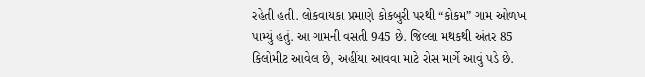રહેતી હતી. લોકવાયકા પ્રમાણે કોકબુરી પરથી “કોકમ” ગામ ઓળખ પામ્યું હતું. આ ગામની વસતી 945 છે. જિલ્લા મથકથી અંતર 85 કિલોમીટ આવેલ છે, અહીંયા આવવા માટે રોસ માર્ગે આવું પડે છે.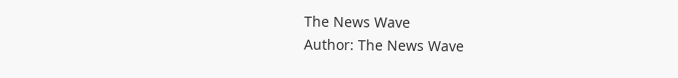The News Wave
Author: The News Wave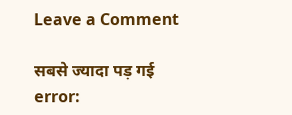Leave a Comment

सबसे ज्यादा पड़ गई
error: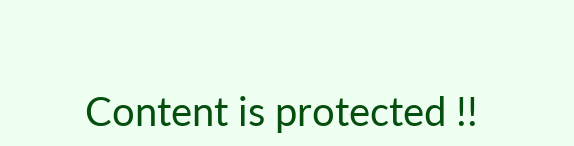Content is protected !!